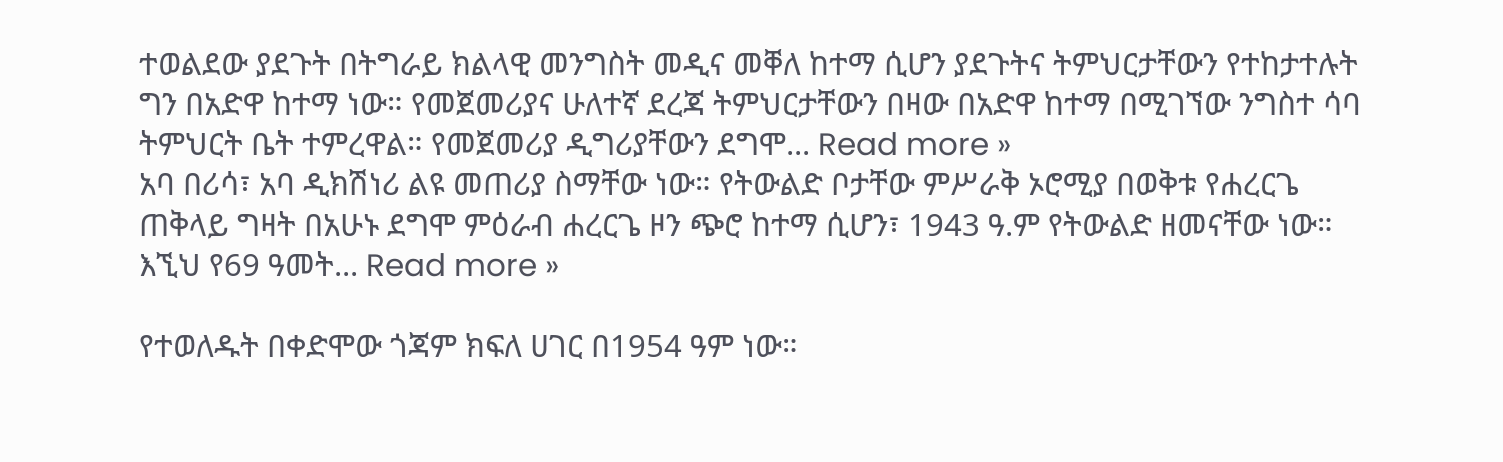ተወልደው ያደጉት በትግራይ ክልላዊ መንግስት መዲና መቐለ ከተማ ሲሆን ያደጉትና ትምህርታቸውን የተከታተሉት ግን በአድዋ ከተማ ነው። የመጀመሪያና ሁለተኛ ደረጃ ትምህርታቸውን በዛው በአድዋ ከተማ በሚገኘው ንግስተ ሳባ ትምህርት ቤት ተምረዋል። የመጀመሪያ ዲግሪያቸውን ደግሞ... Read more »
አባ በሪሳ፣ አባ ዲክሽነሪ ልዩ መጠሪያ ስማቸው ነው። የትውልድ ቦታቸው ምሥራቅ ኦሮሚያ በወቅቱ የሐረርጌ ጠቅላይ ግዛት በአሁኑ ደግሞ ምዕራብ ሐረርጌ ዞን ጭሮ ከተማ ሲሆን፣ 1943 ዓ.ም የትውልድ ዘመናቸው ነው። እኚህ የ69 ዓመት... Read more »

የተወለዱት በቀድሞው ጎጃም ክፍለ ሀገር በ1954 ዓም ነው።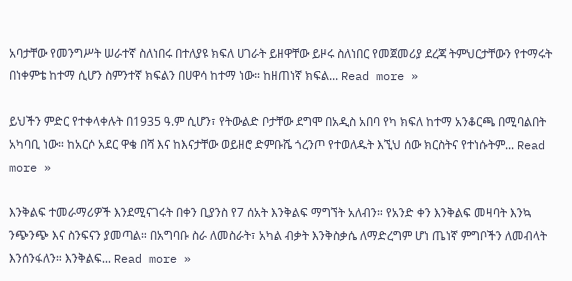አባታቸው የመንግሥት ሠራተኛ ስለነበሩ በተለያዩ ክፍለ ሀገራት ይዘዋቸው ይዞሩ ስለነበር የመጀመሪያ ደረጃ ትምህርታቸውን የተማሩት በነቀምቴ ከተማ ሲሆን ስምንተኛ ክፍልን በሀዋሳ ከተማ ነው። ከዘጠነኛ ክፍል... Read more »

ይህችን ምድር የተቀላቀሉት በ1935 ዓ.ም ሲሆን፣ የትውልድ ቦታቸው ደግሞ በአዲስ አበባ የካ ክፍለ ከተማ አንቆርጫ በሚባልበት አካባቢ ነው። ከአርሶ አደር ዋቄ በሻ እና ከእናታቸው ወይዘሮ ድምቡሼ ጎረንጦ የተወለዱት እኚህ ሰው ክርስትና የተነሱትም... Read more »

እንቅልፍ ተመራማሪዎች እንደሚናገሩት በቀን ቢያንስ የ7 ሰአት እንቅልፍ ማግኘት አለብን። የአንድ ቀን እንቅልፍ መዛባት እንኳ ንጭንጭ እና ስንፍናን ያመጣል። በአግባቡ ስራ ለመስራት፣ አካል ብቃት እንቅስቃሴ ለማድረግም ሆነ ጤነኛ ምግቦችን ለመብላት እንሰንፋለን። እንቅልፍ... Read more »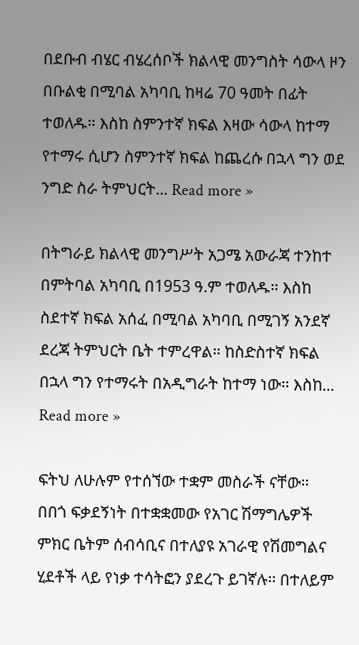በደቡብ ብሄር ብሄረሰቦች ክልላዊ መንግስት ሳውላ ዞን በቡልቂ በሚባል አካባቢ ከዛሬ 70 ዓመት በፊት ተወለዱ። እስከ ስምንተኛ ክፍል እዛው ሳውላ ከተማ የተማሩ ሲሆን ስምንተኛ ክፍል ከጨረሱ በኋላ ግን ወደ ንግድ ስራ ትምህርት... Read more »

በትግራይ ክልላዊ መንግሥት አጋሜ አውራጃ ተንከተ በምትባል አካባቢ በ1953 ዓ.ም ተወለዱ። እስከ ስደተኛ ክፍል አሰፈ በሚባል አካባቢ በሚገኝ አንደኛ ደረጃ ትምህርት ቤት ተምረዋል። ከስድስተኛ ክፍል በኋላ ግን የተማሩት በአዲግራት ከተማ ነው። እስከ... Read more »

ፍትህ ለሁሉም የተሰኘው ተቋም መስራች ናቸው። በበጎ ፍቃደኝነት በተቋቋመው የአገር ሽማግሌዎች ምክር ቤትም ሰብሳቢና በተለያዩ አገራዊ የሽመግልና ሂደቶች ላይ የነቃ ተሳትፎን ያደረጉ ይገኛሉ፡፡ በተለይም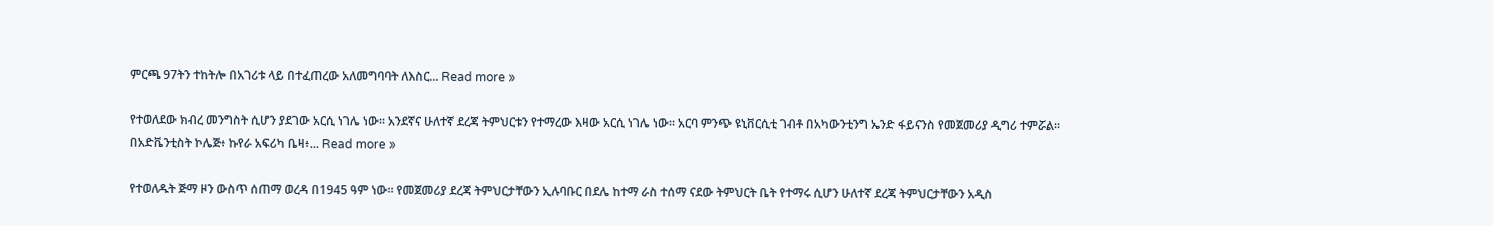ምርጫ 97ትን ተከትሎ በአገሪቱ ላይ በተፈጠረው አለመግባባት ለእስር... Read more »

የተወለደው ክብረ መንግስት ሲሆን ያደገው አርሲ ነገሌ ነው። አንደኛና ሁለተኛ ደረጃ ትምህርቱን የተማረው እዛው አርሲ ነገሌ ነው። አርባ ምንጭ ዩኒቨርሲቲ ገብቶ በአካውንቲንግ ኤንድ ፋይናንስ የመጀመሪያ ዲግሪ ተምሯል። በአድቬንቲስት ኮሌጅ፥ ኩየራ አፍሪካ ቤዛ፥... Read more »

የተወለዱት ጅማ ዞን ውስጥ ሰጠማ ወረዳ በ1945 ዓም ነው። የመጀመሪያ ደረጃ ትምህርታቸውን ኢሉባቡር በደሌ ከተማ ራስ ተሰማ ናደው ትምህርት ቤት የተማሩ ሲሆን ሁለተኛ ደረጃ ትምህርታቸውን አዲስ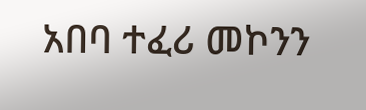አበባ ተፈሪ መኮንን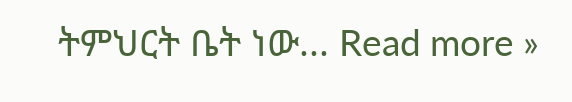ትምህርት ቤት ነው... Read more »